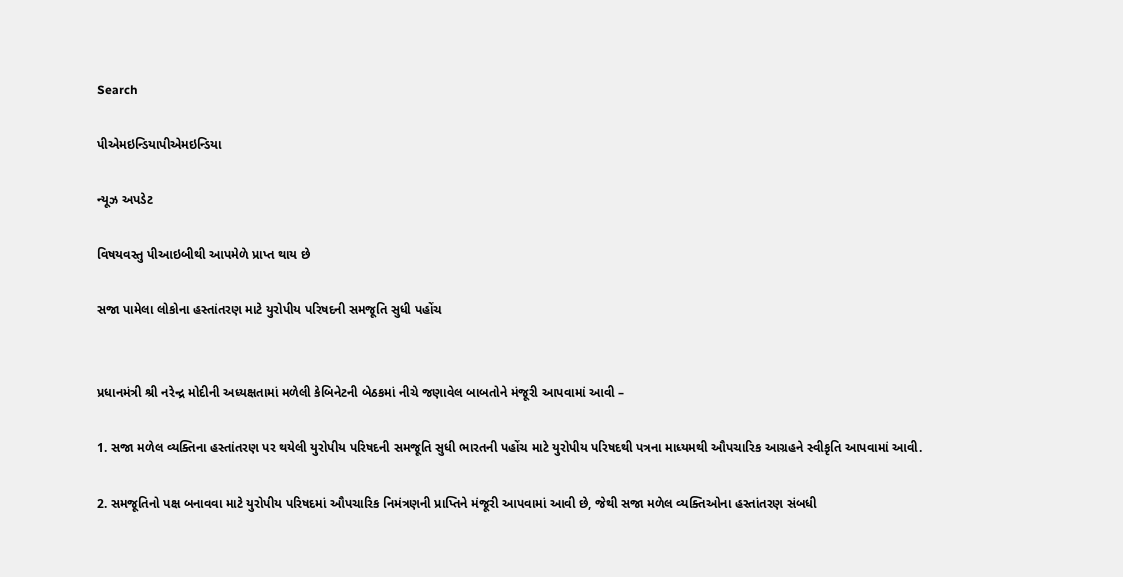Search

પીએમઇન્ડિયાપીએમઇન્ડિયા

ન્યૂઝ અપડેટ

વિષયવસ્તુ પીઆઇબીથી આપમેળે પ્રાપ્ત થાય છે

સજા પામેલા લોકોના હસ્તાંતરણ માટે યુરોપીય પરિષદની સમજૂતિ સુધી પહોંચ


પ્રધાનમંત્રી શ્રી નરેન્દ્ર મોદીની અધ્યક્ષતામાં મળેલી કેબિનેટની બેઠકમાં નીચે જણાવેલ બાબતોને મંજૂરી આપવામાં આવી –

1. સજા મળેલ વ્યક્તિના હસ્તાંતરણ પર થયેલી યુરોપીય પરિષદની સમજૂતિ સુધી ભારતની પહોંચ માટે યુરોપીય પરિષદથી પત્રના માધ્યમથી ઔપચારિક આગ્રહને સ્વીકૃતિ આપવામાં આવી.

2. સમજૂતિનો પક્ષ બનાવવા માટે યુરોપીય પરિષદમાં ઔપચારિક નિમંત્રણની પ્રાપ્તિને મંજૂરી આપવામાં આવી છે, જેથી સજા મળેલ વ્યક્તિઓના હસ્તાંતરણ સંબધી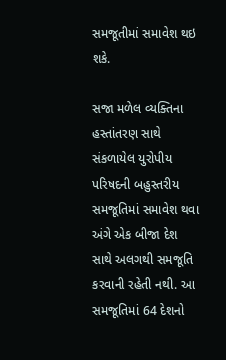સમજૂતીમાં સમાવેશ થઇ શકે.

સજા મળેલ વ્યક્તિના હસ્તાંતરણ સાથે સંકળાયેલ યુરોપીય પરિષદની બહુસ્તરીય સમજૂતિમાં સમાવેશ થવા અંગે એક બીજા દેશ સાથે અલગથી સમજૂતિ કરવાની રહેતી નથી. આ સમજૂતિમાં 64 દેશનો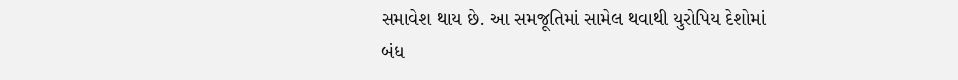સમાવેશ થાય છે. આ સમજૂતિમાં સામેલ થવાથી યુરોપિય દેશોમાં બંધ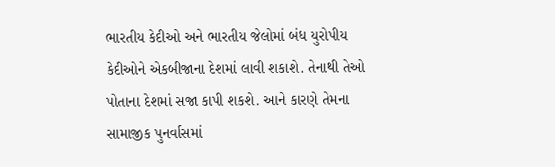ભારતીય કેદીઓ અને ભારતીય જેલોમાં બંધ યુરોપીય કેદીઓને એકબીજાના દેશમાં લાવી શકાશે. તેનાથી તેઓ પોતાના દેશમાં સજા કાપી શકશે. આને કારણે તેમના સામાજીક પુનર્વાસમાં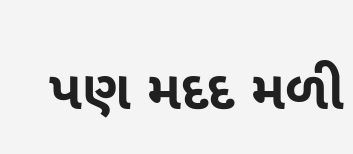પણ મદદ મળી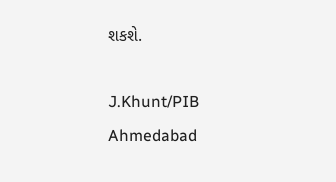શકશે.

J.Khunt/PIB Ahmedabad